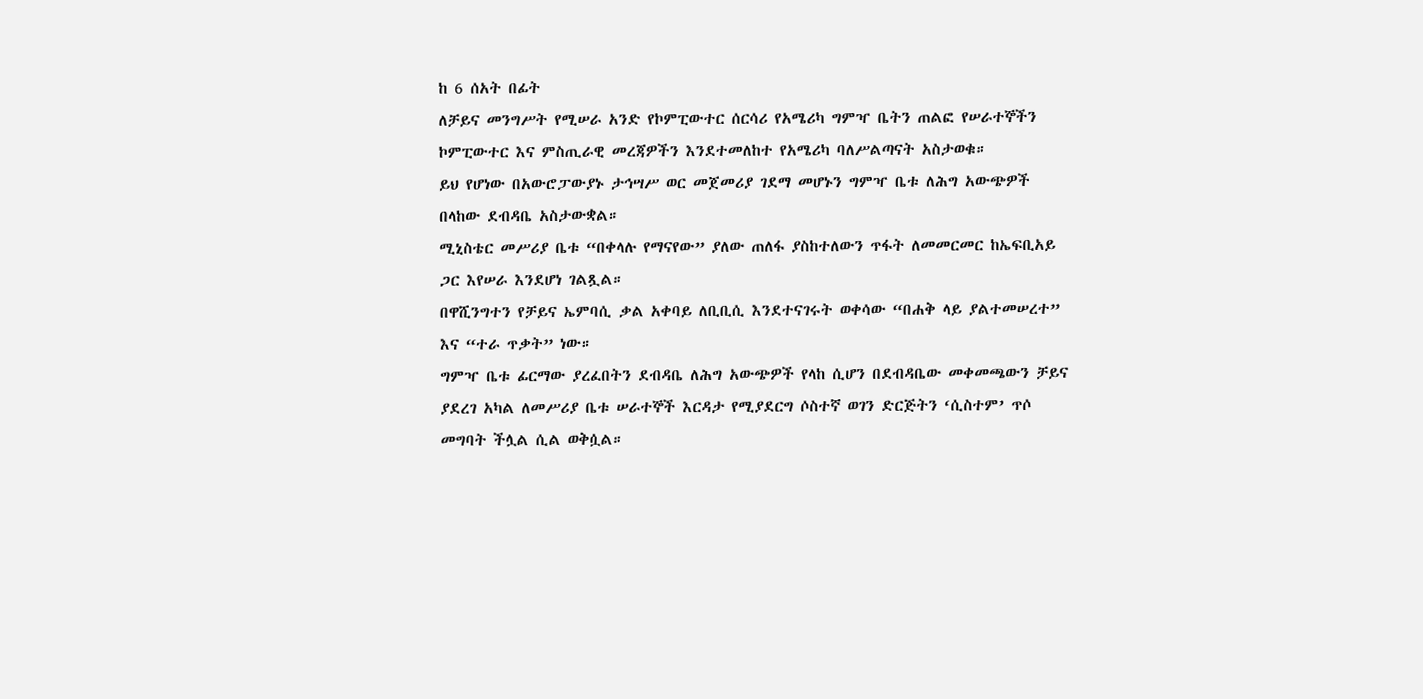ከ 6 ሰአት በፊት
ለቻይና መንግሥት የሚሠራ አንድ የኮምፒውተር ሰርሳሪ የአሜሪካ ግምዣ ቤትን ጠልፎ የሠራተኞችን ኮምፒውተር እና ምስጢራዊ መረጃዎችን እንደተመለከተ የአሜሪካ ባለሥልጣናት አስታወቁ።
ይህ የሆነው በአውሮፓውያኑ ታኅሣሥ ወር መጀመሪያ ገደማ መሆኑን ግምዣ ቤቱ ለሕግ አውጭዎች በላከው ደብዳቤ አስታውቋል።
ሚኒስቴር መሥሪያ ቤቱ “በቀላሉ የማናየው” ያለው ጠለፋ ያስከተለውን ጥፋት ለመመርመር ከኤፍቢአይ ጋር እየሠራ እንደሆነ ገልጿል።
በዋሺንግተን የቻይና ኤምባሲ ቃል አቀባይ ለቢቢሲ እንደተናገሩት ወቀሳው “በሐቅ ላይ ያልተመሠረተ” እና “ተራ ጥቃት” ነው።
ግምዣ ቤቱ ፊርማው ያረፈበትን ደብዳቤ ለሕግ አውጭዎች የላከ ሲሆን በደብዳቤው መቀመጫውን ቻይና ያደረገ አካል ለመሥሪያ ቤቱ ሠራተኞች እርዳታ የሚያደርግ ሶስተኛ ወገን ድርጅትን ‘ሲስተም’ ጥሶ መግባት ችሏል ሲል ወቅሷል።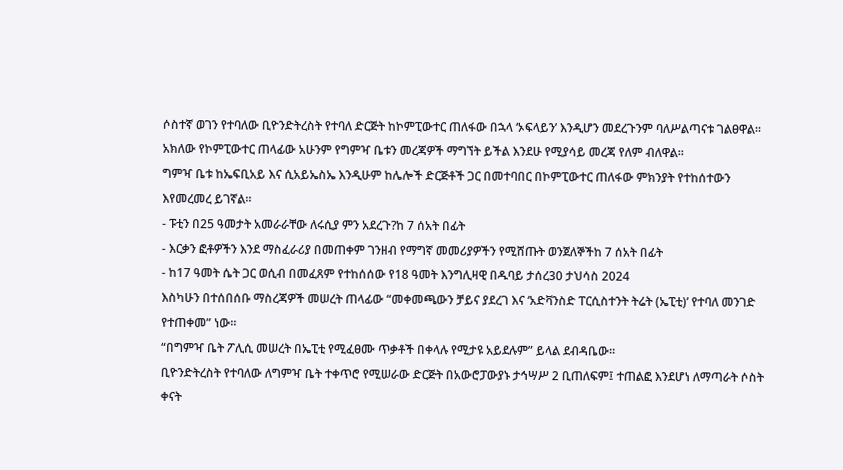ሶስተኛ ወገን የተባለው ቢዮንድትረስት የተባለ ድርጅት ከኮምፒውተር ጠለፋው በኋላ ‘ኦፍላይን’ እንዲሆን መደረጉንም ባለሥልጣናቱ ገልፀዋል።
አክለው የኮምፒውተር ጠላፊው አሁንም የግምዣ ቤቱን መረጃዎች ማግኘት ይችል እንደሁ የሚያሳይ መረጃ የለም ብለዋል።
ግምዣ ቤቱ ከኤፍቢአይ እና ሲአይኤስኤ እንዲሁም ከሌሎች ድርጅቶች ጋር በመተባበር በኮምፒውተር ጠለፋው ምክንያት የተከሰተውን እየመረመረ ይገኛል።
- ፑቲን በ25 ዓመታት አመራራቸው ለሩሲያ ምን አደረጉ?ከ 7 ሰአት በፊት
- እርቃን ፎቶዎችን እንደ ማስፈራሪያ በመጠቀም ገንዘብ የማግኛ መመሪያዎችን የሚሸጡት ወንጀለኞችከ 7 ሰአት በፊት
- ከ17 ዓመት ሴት ጋር ወሲብ በመፈጸም የተከሰሰው የ18 ዓመት እንግሊዛዊ በዱባይ ታሰረ30 ታህሳስ 2024
እስካሁን በተሰበሰቡ ማስረጃዎች መሠረት ጠላፊው “መቀመጫውን ቻይና ያደረገ እና ‘አድቫንስድ ፐርሲስተንት ትሬት (ኤፒቲ)’ የተባለ መንገድ የተጠቀመ” ነው።
“በግምዣ ቤት ፖሊሲ መሠረት በኤፒቲ የሚፈፀሙ ጥቃቶች በቀላሉ የሚታዩ አይደሉም” ይላል ደብዳቤው።
ቢዮንድትረስት የተባለው ለግምዣ ቤት ተቀጥሮ የሚሠራው ድርጅት በአውሮፓውያኑ ታኅሣሥ 2 ቢጠለፍም፤ ተጠልፎ እንደሆነ ለማጣራት ሶስት ቀናት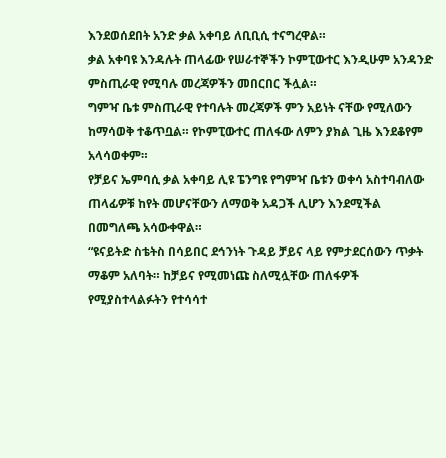እንደወሰደበት አንድ ቃል አቀባይ ለቢቢሲ ተናግረዋል።
ቃል አቀባዩ እንዳሉት ጠላፊው የሠራተኞችን ኮምፒውተር እንዲሁም አንዳንድ ምስጢራዊ የሚባሉ መረጃዎችን መበርበር ችሏል።
ግምዣ ቤቱ ምስጢራዊ የተባሉት መረጃዎች ምን አይነት ናቸው የሚለውን ከማሳወቅ ተቆጥቧል። የኮምፒውተር ጠለፋው ለምን ያክል ጊዜ እንደቆየም አላሳወቀም።
የቻይና ኤምባሲ ቃል አቀባይ ሊዩ ፔንግዩ የግምዣ ቤቱን ወቀሳ አስተባብለው ጠላፊዎቹ ከየት መሆናቸውን ለማወቅ አዳጋች ሊሆን እንደሚችል በመግለጫ አሳውቀዋል።
“ዩናይትድ ስቴትስ በሳይበር ደኅንነት ጉዳይ ቻይና ላይ የምታደርሰውን ጥቃት ማቆም አለባት። ከቻይና የሚመነጩ ስለሚሏቸው ጠለፋዎች የሚያስተላልፉትን የተሳሳተ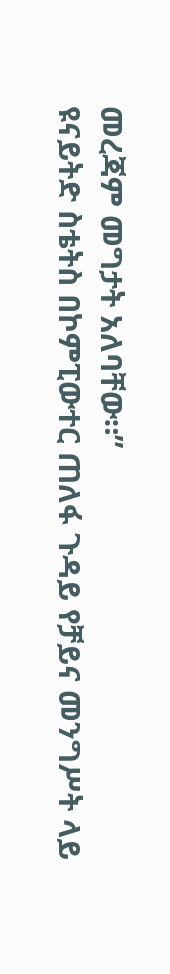መረጃም መግታት አለባቸው።”
ዩናይትድ ስቴትስ በኮምፒውተር ጠለፋ ጉዳይ የቻይና መንግሥት ላይ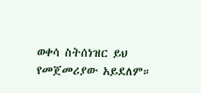ወቀሳ ስትሰነዝር ይህ የመጀመሪያው አይደለም።